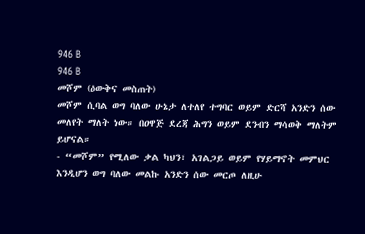946 B
946 B
መሾም (ዕውቅና መስጠት)
መሾም ሲባል ወግ ባለው ሁኔታ ለተለየ ተግባር ወይም ድርሻ አንድን ሰው መለየት ማለት ነው። በዐዋጅ ደረጃ ሕግን ወይም ደንብን ማሳወቅ ማለትም ይሆናል።
- “መሾም” የሚለው ቃል ካህን፣ አገልጋይ ወይም የሃይማኖት መምህር እንዲሆን ወግ ባለው መልኩ አንድን ሰው መርጦ ለዚሁ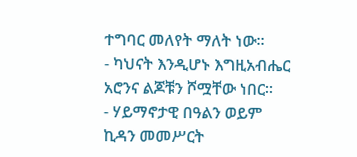ተግባር መለየት ማለት ነው።
- ካህናት እንዲሆኑ እግዚአብሔር አሮንና ልጆቹን ሾሟቸው ነበር።
- ሃይማኖታዊ በዓልን ወይም ኪዳን መመሥርት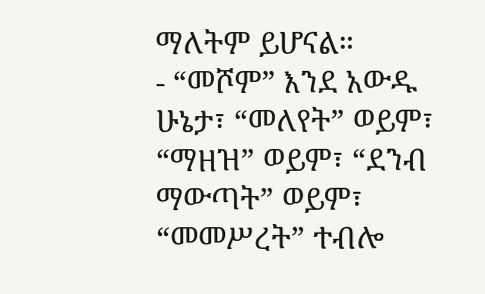ማለትም ይሆናል።
- “መሾም” እንደ አውዱ ሁኔታ፣ “መለየት” ወይም፣ “ማዘዝ” ወይም፣ “ደንብ ማውጣት” ወይም፣ “መመሥረት” ተብሎ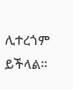ሊተረጎም ይችላል።